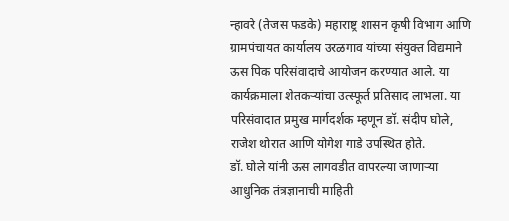न्हावरे (तेजस फडके) महाराष्ट्र शासन कृषी विभाग आणि ग्रामपंचायत कार्यालय उरळगाव यांच्या संयुक्त विद्यमाने ऊस पिक परिसंवादाचे आयोजन करण्यात आले. या कार्यक्रमाला शेतकऱ्यांचा उत्स्फूर्त प्रतिसाद लाभला. या परिसंवादात प्रमुख मार्गदर्शक म्हणून डॉ. संदीप घोले, राजेश थोरात आणि योगेश गाडे उपस्थित होते.
डॉ. घोले यांनी ऊस लागवडीत वापरल्या जाणाऱ्या आधुनिक तंत्रज्ञानाची माहिती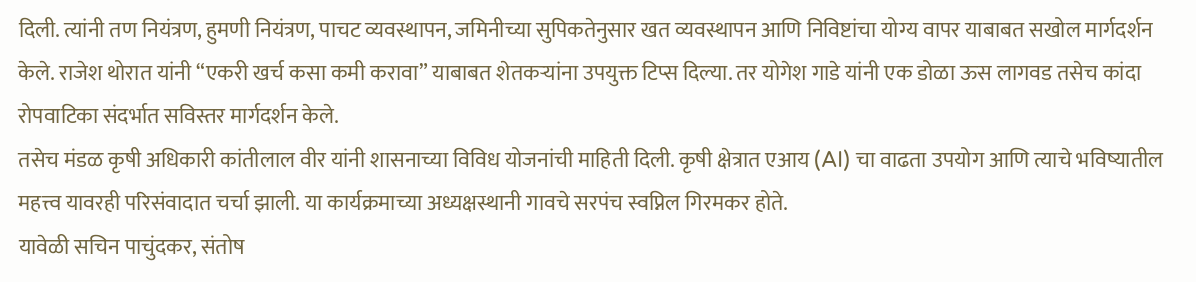दिली. त्यांनी तण नियंत्रण, हुमणी नियंत्रण, पाचट व्यवस्थापन, जमिनीच्या सुपिकतेनुसार खत व्यवस्थापन आणि निविष्टांचा योग्य वापर याबाबत सखोल मार्गदर्शन केले. राजेश थोरात यांनी “एकरी खर्च कसा कमी करावा” याबाबत शेतकऱ्यांना उपयुक्त टिप्स दिल्या. तर योगेश गाडे यांनी एक डोळा ऊस लागवड तसेच कांदा रोपवाटिका संदर्भात सविस्तर मार्गदर्शन केले.
तसेच मंडळ कृषी अधिकारी कांतीलाल वीर यांनी शासनाच्या विविध योजनांची माहिती दिली. कृषी क्षेत्रात एआय (AI) चा वाढता उपयोग आणि त्याचे भविष्यातील महत्त्व यावरही परिसंवादात चर्चा झाली. या कार्यक्रमाच्या अध्यक्षस्थानी गावचे सरपंच स्वप्निल गिरमकर होते.
यावेळी सचिन पाचुंदकर, संतोष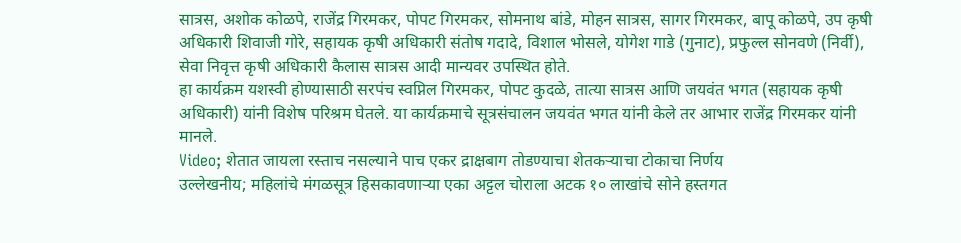सात्रस, अशोक कोळपे, राजेंद्र गिरमकर, पोपट गिरमकर, सोमनाथ बांडे, मोहन सात्रस, सागर गिरमकर, बापू कोळपे, उप कृषी अधिकारी शिवाजी गोरे, सहायक कृषी अधिकारी संतोष गदादे, विशाल भोसले, योगेश गाडे (गुनाट), प्रफुल्ल सोनवणे (निर्वी), सेवा निवृत्त कृषी अधिकारी कैलास सात्रस आदी मान्यवर उपस्थित होते.
हा कार्यक्रम यशस्वी होण्यासाठी सरपंच स्वप्निल गिरमकर, पोपट कुदळे, तात्या सात्रस आणि जयवंत भगत (सहायक कृषी अधिकारी) यांनी विशेष परिश्रम घेतले. या कार्यक्रमाचे सूत्रसंचालन जयवंत भगत यांनी केले तर आभार राजेंद्र गिरमकर यांनी मानले.
Video; शेतात जायला रस्ताच नसल्याने पाच एकर द्राक्षबाग तोडण्याचा शेतकऱ्याचा टोकाचा निर्णय
उल्लेखनीय; महिलांचे मंगळसूत्र हिसकावणाऱ्या एका अट्टल चोराला अटक १० लाखांचे सोने हस्तगत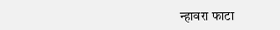न्हावरा फाटा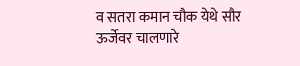व सतरा कमान चौक येथे सौर ऊर्जेवर चालणारे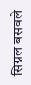सिग्नल बसवले